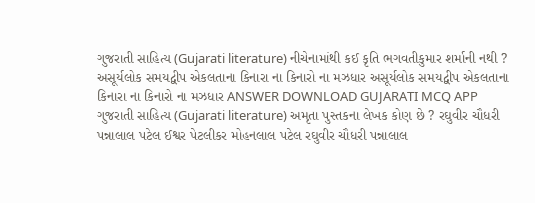ગુજરાતી સાહિત્ય (Gujarati literature) નીચેનામાંથી કઈ કૃતિ ભગવતીકુમાર શર્માની નથી ? અસૂર્યલોક સમયદ્વીપ એકલતાના કિનારા ના કિનારો ના મઝધાર અસૂર્યલોક સમયદ્વીપ એકલતાના કિનારા ના કિનારો ના મઝધાર ANSWER DOWNLOAD GUJARATI MCQ APP
ગુજરાતી સાહિત્ય (Gujarati literature) અમૃતા પુસ્તકના લેખક કોણ છે ? રઘુવીર ચૌધરી પન્નાલાલ પટેલ ઈશ્વર પેટલીકર મોહનલાલ પટેલ રઘુવીર ચૌધરી પન્નાલાલ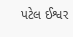પટેલ ઈશ્વર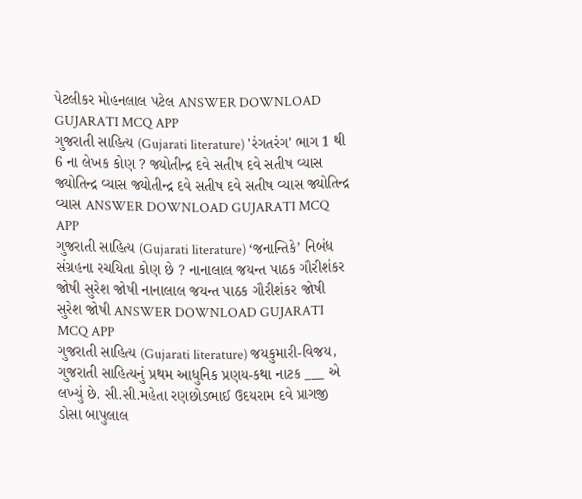પેટલીકર મોહનલાલ પટેલ ANSWER DOWNLOAD GUJARATI MCQ APP
ગુજરાતી સાહિત્ય (Gujarati literature) 'રંગતરંગ' ભાગ 1 થી 6 ના લેખક કોણ ? જ્યોતીન્દ્ર દવે સતીષ દવે સતીષ વ્યાસ જ્યોતિન્દ્ર વ્યાસ જ્યોતીન્દ્ર દવે સતીષ દવે સતીષ વ્યાસ જ્યોતિન્દ્ર વ્યાસ ANSWER DOWNLOAD GUJARATI MCQ APP
ગુજરાતી સાહિત્ય (Gujarati literature) ‘જનાન્તિકે’ નિબંધ સંગ્રહના રચયિતા કોણ છે ? નાનાલાલ જયન્ત પાઠક ગૌરીશંકર જોષી સુરેશ જોષી નાનાલાલ જયન્ત પાઠક ગૌરીશંકર જોષી સુરેશ જોષી ANSWER DOWNLOAD GUJARATI MCQ APP
ગુજરાતી સાહિત્ય (Gujarati literature) જયકુમારી-વિજય, ગુજરાતી સાહિત્યનું પ્રથમ આધુનિક પ્રણય-કથા નાટક ___ એ લખ્યું છે. સી.સી.મહેતા રણછોડભાઈ ઉદયરામ દવે પ્રાગજી ડોસા બાપુલાલ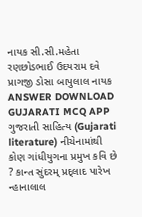નાયક સી.સી.મહેતા રણછોડભાઈ ઉદયરામ દવે પ્રાગજી ડોસા બાપુલાલ નાયક ANSWER DOWNLOAD GUJARATI MCQ APP
ગુજરાતી સાહિત્ય (Gujarati literature) નીચેનામાંથી કોણ ગાંધીયુગના પ્રમુખ કવિ છે ? કાન્ત સુંદરમ્ પ્રદ્લાદ પારેખ ન્હાનાલાલ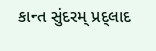કાન્ત સુંદરમ્ પ્રદ્લાદ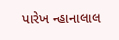પારેખ ન્હાનાલાલ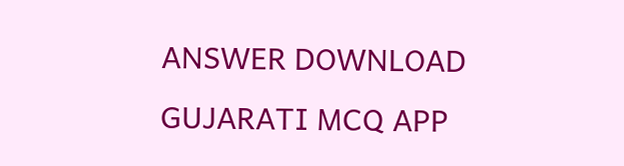ANSWER DOWNLOAD GUJARATI MCQ APP